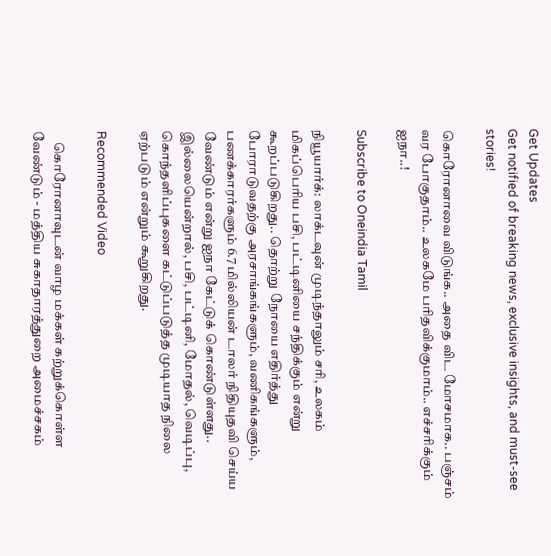Get Updates
Get notified of breaking news, exclusive insights, and must-see stories!

கொரோனாவை விடுங்க.. அதை விட மோசமாக.. பஞ்சம் வர போகுதாம்.. உலகமே பரிதவிக்குமாம்.. எச்சரிக்கும் ஐநா..!

Subscribe to Oneindia Tamil

நியூயார்க்: லாக்டவுன் முடிந்தாலும் சரி, உலகம் மிகப்பெரிய பசி, பட்டினியை சந்திக்கும் என்று கூறப்படுகிறது.. தொற்று நோயை எதிர்த்து போராடுவதற்கு அரசாங்கங்களும், வணிகங்களும், பணக்காரர்களும் 6.7 மில்லியன் டாலர் நிதியுதவி செய்ய வேண்டும் என்று ஐநா கேட்டுக் கொண்டுள்ளது.. இல்லையென்றால், பசி, பட்டினி, மோதல், வெடிப்பு, கொந்தளிப்புகளை கட்டுப்படுத்த முடியாத நிலை ஏற்படும் என்றும் கூறுகிறது.

Recommended Video

    கொரோனாவுடன் வாழ மக்கள் கற்றுக்கொள்ள வேண்டும் - மத்திய சுகாதாரத்துறை அமைச்சகம்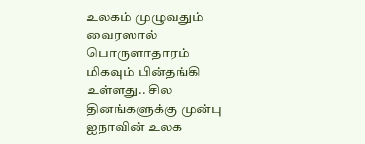உலகம் முழுவதும் வைரஸால் பொருளாதாரம் மிகவும் பின்தங்கி உள்ளது.. சில தினங்களுக்கு முன்பு ஐநாவின் உலக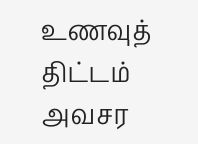உணவுத் திட்டம் அவசர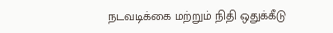நடவடிக்கை மற்றும் நிதி ஒதுக்கீடு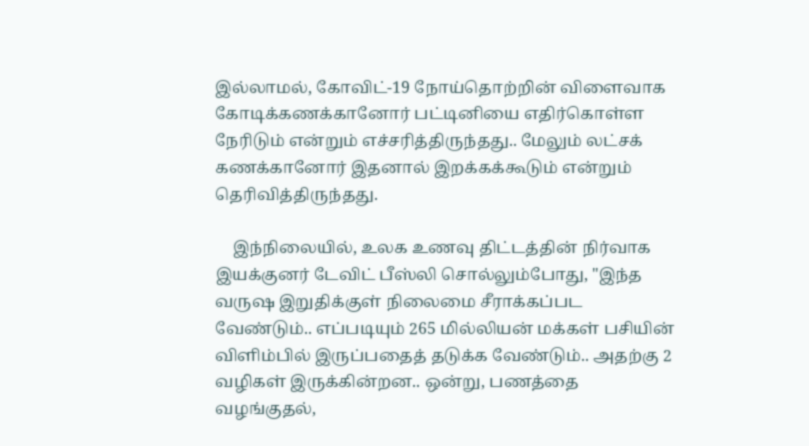இல்லாமல், கோவிட்-19 நோய்தொற்றின் விளைவாக கோடிக்கணக்கானோர் பட்டினியை எதிர்கொள்ள நேரிடும் என்றும் எச்சரித்திருந்தது.. மேலும் லட்சக் கணக்கானோர் இதனால் இறக்கக்கூடும் என்றும் தெரிவித்திருந்தது.

    இந்நிலையில், உலக உணவு திட்டத்தின் நிர்வாக இயக்குனர் டேவிட் பீஸ்லி சொல்லும்போது, "இந்த வருஷ இறுதிக்குள் நிலைமை சீராக்கப்பட வேண்டும்.. எப்படியும் 265 மில்லியன் மக்கள் பசியின் விளிம்பில் இருப்பதைத் தடுக்க வேண்டும்.. அதற்கு 2 வழிகள் இருக்கின்றன.. ஒன்று, பணத்தை வழங்குதல்,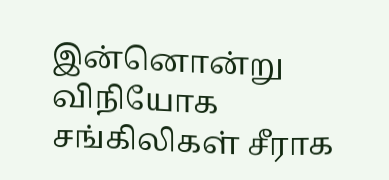இன்னொன்று விநியோக சங்கிலிகள் சீராக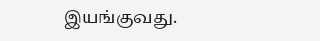இயங்குவது.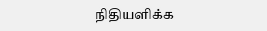நிதியளிக்க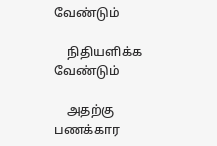வேண்டும்

    நிதியளிக்க வேண்டும்

    அதற்கு பணக்கார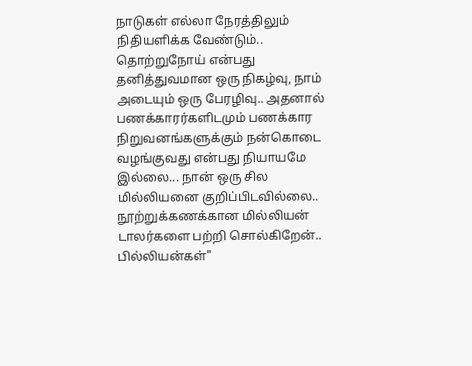நாடுகள் எல்லா நேரத்திலும் நிதியளிக்க வேண்டும்.. தொற்றுநோய் என்பது தனித்துவமான ஒரு நிகழ்வு, நாம் அடையும் ஒரு பேரழிவு.. அதனால் பணக்காரர்களிடமும் பணக்கார நிறுவனங்களுக்கும் நன்கொடை வழங்குவது என்பது நியாயமே இல்லை... நான் ஒரு சில மில்லியனை குறிப்பிடவில்லை.. நூற்றுக்கணக்கான மில்லியன் டாலர்களை பற்றி சொல்கிறேன்.. பில்லியன்கள்"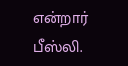என்றார் பீஸ்லி.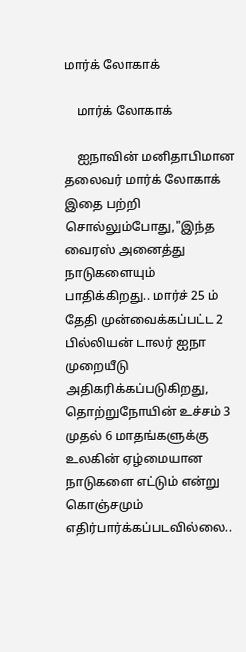மார்க் லோகாக்

    மார்க் லோகாக்

    ஐநாவின் மனிதாபிமான தலைவர் மார்க் லோகாக் இதை பற்றி சொல்லும்போது,"இந்த வைரஸ் அனைத்து நாடுகளையும் பாதிக்கிறது.. மார்ச் 25 ம் தேதி முன்வைக்கப்பட்ட 2 பில்லியன் டாலர் ஐநா முறையீடு அதிகரிக்கப்படுகிறது, தொற்றுநோயின் உச்சம் 3 முதல் 6 மாதங்களுக்கு உலகின் ஏழ்மையான நாடுகளை எட்டும் என்று கொஞ்சமும் எதிர்பார்க்கப்படவில்லை..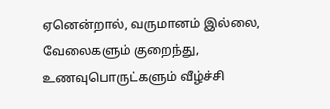ஏனென்றால், வருமானம் இல்லை, வேலைகளும் குறைந்து, உணவுபொருட்களும் வீழ்ச்சி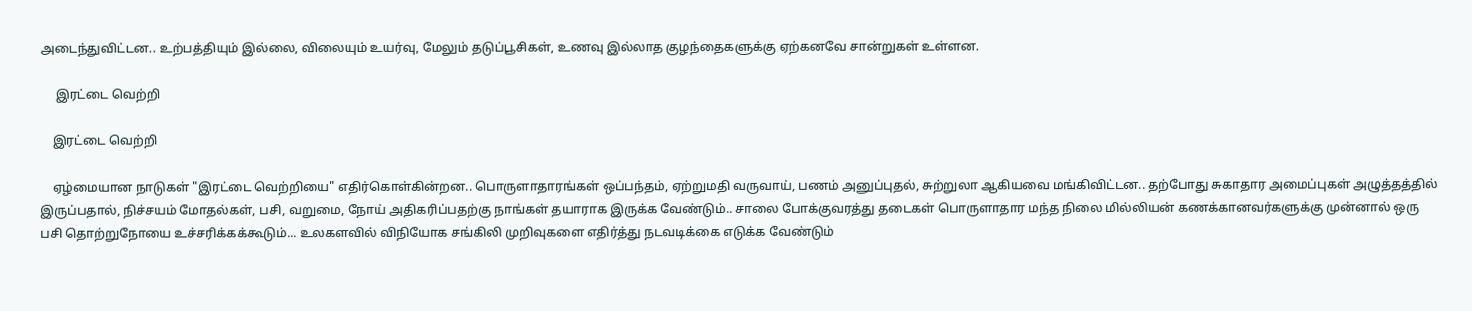அடைந்துவிட்டன.. உற்பத்தியும் இல்லை, விலையும் உயர்வு, மேலும் தடுப்பூசிகள், உணவு இல்லாத குழந்தைகளுக்கு ஏற்கனவே சான்றுகள் உள்ளன.

     இரட்டை வெற்றி

    இரட்டை வெற்றி

    ஏழ்மையான நாடுகள் "இரட்டை வெற்றியை" எதிர்கொள்கின்றன.. பொருளாதாரங்கள் ஒப்பந்தம், ஏற்றுமதி வருவாய், பணம் அனுப்புதல், சுற்றுலா ஆகியவை மங்கிவிட்டன.. தற்போது சுகாதார அமைப்புகள் அழுத்தத்தில் இருப்பதால், நிச்சயம் மோதல்கள், பசி, வறுமை, நோய் அதிகரிப்பதற்கு நாங்கள் தயாராக இருக்க வேண்டும்.. சாலை போக்குவரத்து தடைகள் பொருளாதார மந்த நிலை மில்லியன் கணக்கானவர்களுக்கு முன்னால் ஒரு பசி தொற்றுநோயை உச்சரிக்கக்கூடும்... உலகளவில் விநியோக சங்கிலி முறிவுகளை எதிர்த்து நடவடிக்கை எடுக்க வேண்டும்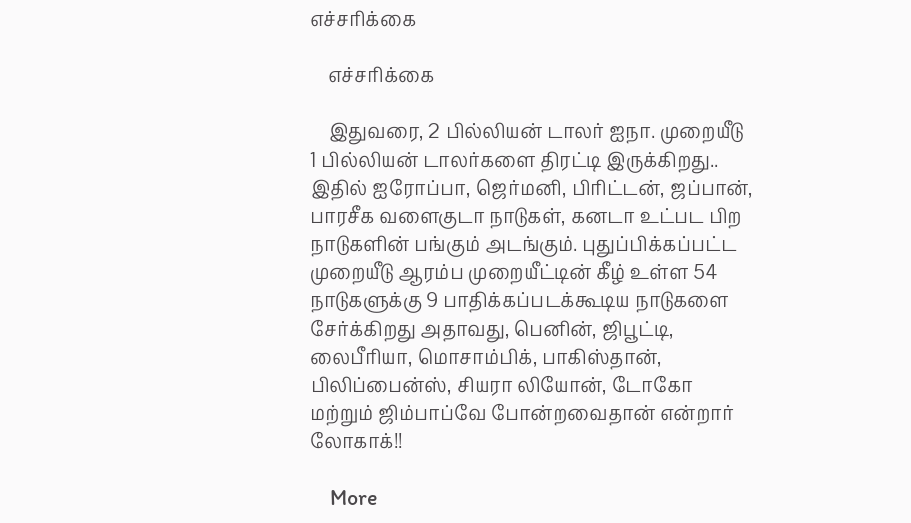எச்சரிக்கை

    எச்சரிக்கை

    இதுவரை, 2 பில்லியன் டாலர் ஐநா. முறையீடு 1 பில்லியன் டாலர்களை திரட்டி இருக்கிறது.. இதில் ஐரோப்பா, ஜெர்மனி, பிரிட்டன், ஜப்பான், பாரசீக வளைகுடா நாடுகள், கனடா உட்பட பிற நாடுகளின் பங்கும் அடங்கும். புதுப்பிக்கப்பட்ட முறையீடு ஆரம்ப முறையீட்டின் கீழ் உள்ள 54 நாடுகளுக்கு 9 பாதிக்கப்படக்கூடிய நாடுகளை சேர்க்கிறது அதாவது, பெனின், ஜிபூட்டி, லைபீரியா, மொசாம்பிக், பாகிஸ்தான், பிலிப்பைன்ஸ், சியரா லியோன், டோகோ மற்றும் ஜிம்பாப்வே போன்றவைதான் என்றார் லோகாக்!!

    More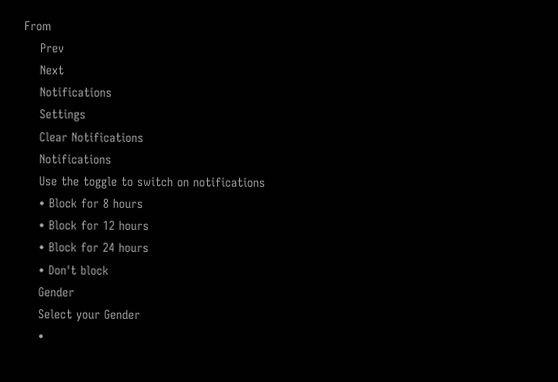From
    Prev
    Next
    Notifications
    Settings
    Clear Notifications
    Notifications
    Use the toggle to switch on notifications
    • Block for 8 hours
    • Block for 12 hours
    • Block for 24 hours
    • Don't block
    Gender
    Select your Gender
    •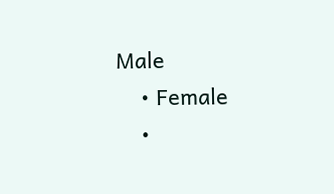Male
    • Female
    •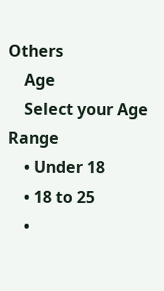Others
    Age
    Select your Age Range
    • Under 18
    • 18 to 25
    •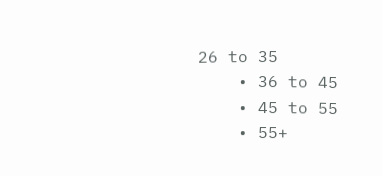26 to 35
    • 36 to 45
    • 45 to 55
    • 55+